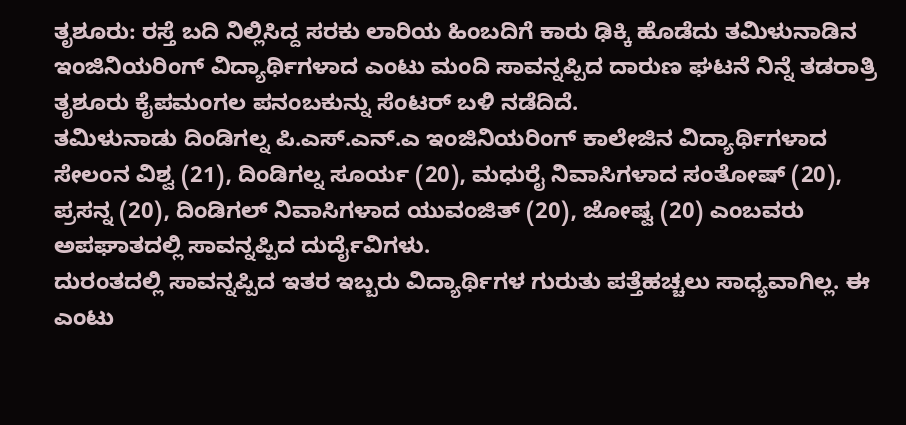ತೃಶೂರು: ರಸ್ತೆ ಬದಿ ನಿಲ್ಲಿಸಿದ್ದ ಸರಕು ಲಾರಿಯ ಹಿಂಬದಿಗೆ ಕಾರು ಢಿಕ್ಕಿ ಹೊಡೆದು ತಮಿಳುನಾಡಿನ ಇಂಜಿನಿಯರಿಂಗ್ ವಿದ್ಯಾರ್ಥಿಗಳಾದ ಎಂಟು ಮಂದಿ ಸಾವನ್ನಪ್ಪಿದ ದಾರುಣ ಘಟನೆ ನಿನ್ನೆ ತಡರಾತ್ರಿ ತೃಶೂರು ಕೈಪಮಂಗಲ ಪನಂಬಕುನ್ನು ಸೆಂಟರ್ ಬಳಿ ನಡೆದಿದೆ.
ತಮಿಳುನಾಡು ದಿಂಡಿಗಲ್ನ ಪಿ.ಎಸ್.ಎನ್.ಎ ಇಂಜಿನಿಯರಿಂಗ್ ಕಾಲೇಜಿನ ವಿದ್ಯಾರ್ಥಿಗಳಾದ ಸೇಲಂನ ವಿಶ್ವ (21), ದಿಂಡಿಗಲ್ನ ಸೂರ್ಯ (20), ಮಧುರೈ ನಿವಾಸಿಗಳಾದ ಸಂತೋಷ್ (20), ಪ್ರಸನ್ನ (20), ದಿಂಡಿಗಲ್ ನಿವಾಸಿಗಳಾದ ಯುವಂಜಿತ್ (20), ಜೋಷ್ವ (20) ಎಂಬವರು ಅಪಘಾತದಲ್ಲಿ ಸಾವನ್ನಪ್ಪಿದ ದುರ್ದೈವಿಗಳು.
ದುರಂತದಲ್ಲಿ ಸಾವನ್ನಪ್ಪಿದ ಇತರ ಇಬ್ಬರು ವಿದ್ಯಾರ್ಥಿಗಳ ಗುರುತು ಪತ್ತೆಹಚ್ಚಲು ಸಾಧ್ಯವಾಗಿಲ್ಲ. ಈ ಎಂಟು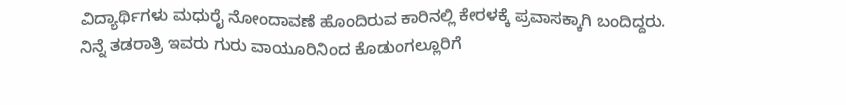ವಿದ್ಯಾರ್ಥಿಗಳು ಮಧುರೈ ನೋಂದಾವಣೆ ಹೊಂದಿರುವ ಕಾರಿನಲ್ಲಿ ಕೇರಳಕ್ಕೆ ಪ್ರವಾಸಕ್ಕಾಗಿ ಬಂದಿದ್ದರು. ನಿನ್ನೆ ತಡರಾತ್ರಿ ಇವರು ಗುರು ವಾಯೂರಿನಿಂದ ಕೊಡುಂಗಲ್ಲೂರಿಗೆ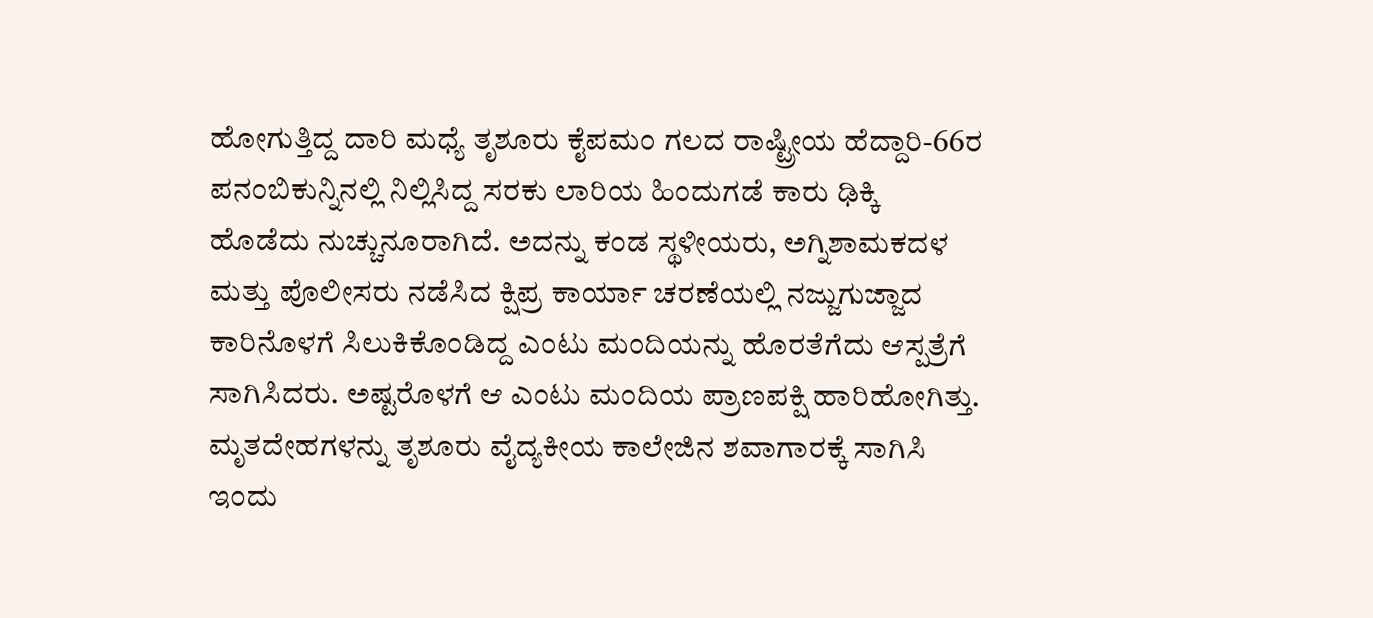ಹೋಗುತ್ತಿದ್ದ ದಾರಿ ಮಧ್ಯೆ ತೃಶೂರು ಕೈಪಮಂ ಗಲದ ರಾಷ್ಟ್ರೀಯ ಹೆದ್ದಾರಿ-66ರ ಪನಂಬಿಕುನ್ನಿನಲ್ಲಿ ನಿಲ್ಲಿಸಿದ್ದ ಸರಕು ಲಾರಿಯ ಹಿಂದುಗಡೆ ಕಾರು ಢಿಕ್ಕಿ ಹೊಡೆದು ನುಚ್ಚುನೂರಾಗಿದೆ. ಅದನ್ನು ಕಂಡ ಸ್ಥಳೀಯರು, ಅಗ್ನಿಶಾಮಕದಳ ಮತ್ತು ಪೊಲೀಸರು ನಡೆಸಿದ ಕ್ಷಿಪ್ರ ಕಾರ್ಯಾ ಚರಣೆಯಲ್ಲಿ ನಜ್ಜುಗುಜ್ಜಾದ ಕಾರಿನೊಳಗೆ ಸಿಲುಕಿಕೊಂಡಿದ್ದ ಎಂಟು ಮಂದಿಯನ್ನು ಹೊರತೆಗೆದು ಆಸ್ಪತ್ರೆಗೆ ಸಾಗಿಸಿದರು. ಅಷ್ಟರೊಳಗೆ ಆ ಎಂಟು ಮಂದಿಯ ಪ್ರಾಣಪಕ್ಷಿ ಹಾರಿಹೋಗಿತ್ತು.
ಮೃತದೇಹಗಳನ್ನು ತೃಶೂರು ವೈದ್ಯಕೀಯ ಕಾಲೇಜಿನ ಶವಾಗಾರಕ್ಕೆ ಸಾಗಿಸಿ ಇಂದು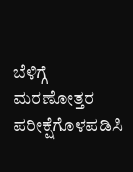ಬೆಳಿಗ್ಗೆ ಮರಣೋತ್ತರ ಪರೀಕ್ಷೆಗೊಳಪಡಿಸಿ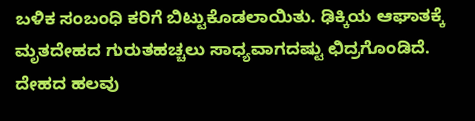ಬಳಿಕ ಸಂಬಂಧಿ ಕರಿಗೆ ಬಿಟ್ಟುಕೊಡಲಾಯಿತು. ಢಿಕ್ಕಿಯ ಆಘಾತಕ್ಕೆ ಮೃತದೇಹದ ಗುರುತಹಚ್ಚಲು ಸಾಧ್ಯವಾಗದಷ್ಟು ಛಿದ್ರಗೊಂಡಿದೆ. ದೇಹದ ಹಲವು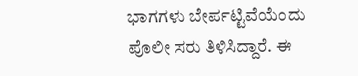ಭಾಗಗಳು ಬೇರ್ಪಟ್ಟಿವೆಯೆಂದು ಪೊಲೀ ಸರು ತಿಳಿಸಿದ್ದಾರೆ. ಈ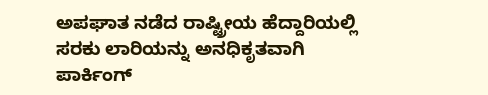ಅಪಘಾತ ನಡೆದ ರಾಷ್ಟ್ರೀಯ ಹೆದ್ದಾರಿಯಲ್ಲಿ ಸರಕು ಲಾರಿಯನ್ನು ಅನಧಿಕೃತವಾಗಿ ಪಾರ್ಕಿಂಗ್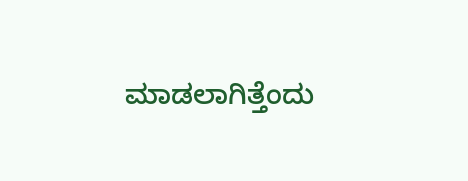ಮಾಡಲಾಗಿತ್ತೆಂದು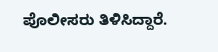ಪೊಲೀಸರು ತಿಳಿಸಿದ್ದಾರೆ.